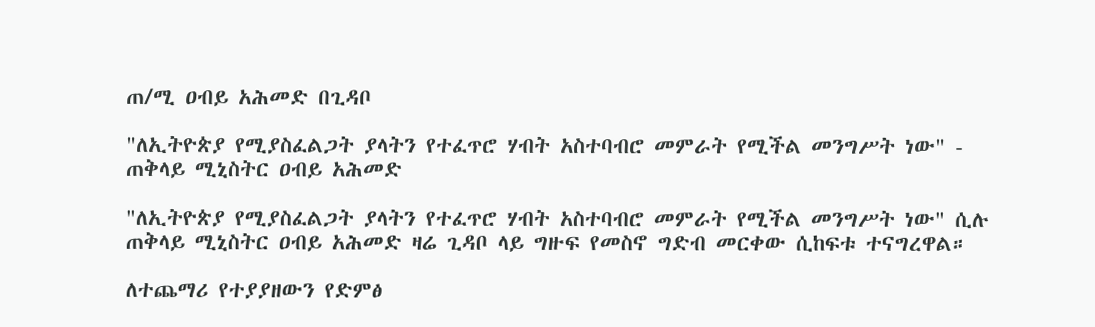ጠ/ሚ ዐብይ አሕመድ በጊዳቦ

"ለኢትዮጵያ የሚያስፈልጋት ያላትን የተፈጥሮ ሃብት አስተባብሮ መምራት የሚችል መንግሥት ነው" - ጠቅላይ ሚኒስትር ዐብይ አሕመድ

"ለኢትዮጵያ የሚያስፈልጋት ያላትን የተፈጥሮ ሃብት አስተባብሮ መምራት የሚችል መንግሥት ነው" ሲሉ ጠቅላይ ሚኒስትር ዐብይ አሕመድ ዛሬ ጊዳቦ ላይ ግዙፍ የመስኖ ግድብ መርቀው ሲከፍቱ ተናግረዋል።

ለተጨማሪ የተያያዘውን የድምፅ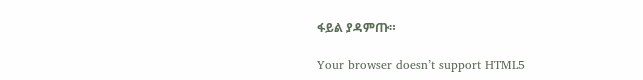ፋይል ያዳምጡ።

Your browser doesn’t support HTML5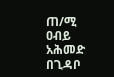ጠ/ሚ ዐብይ አሕመድ በጊዳቦ